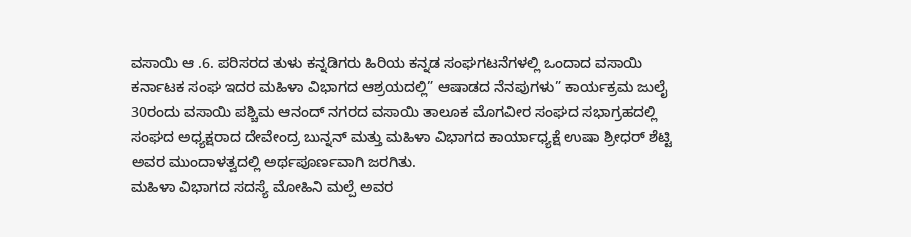ವಸಾಯಿ ಆ .6. ಪರಿಸರದ ತುಳು ಕನ್ನಡಿಗರು ಹಿರಿಯ ಕನ್ನಡ ಸಂಘಗಟನೆಗಳಲ್ಲಿ ಒಂದಾದ ವಸಾಯಿ ಕರ್ನಾಟಕ ಸಂಘ ಇದರ ಮಹಿಳಾ ವಿಭಾಗದ ಆಶ್ರಯದಲ್ಲಿ” ಆಷಾಡದ ನೆನಪುಗಳು” ಕಾರ್ಯಕ್ರಮ ಜುಲೈ 30ರಂದು ವಸಾಯಿ ಪಶ್ಚಿಮ ಆನಂದ್ ನಗರದ ವಸಾಯಿ ತಾಲೂಕ ಮೊಗವೀರ ಸಂಘದ ಸಭಾಗ್ರಹದಲ್ಲಿ ಸಂಘದ ಅಧ್ಯಕ್ಷರಾದ ದೇವೇಂದ್ರ ಬುನ್ನನ್ ಮತ್ತು ಮಹಿಳಾ ವಿಭಾಗದ ಕಾರ್ಯಾಧ್ಯಕ್ಷೆ ಉಷಾ ಶ್ರೀಧರ್ ಶೆಟ್ಟಿ ಅವರ ಮುಂದಾಳತ್ವದಲ್ಲಿ ಅರ್ಥಪೂರ್ಣವಾಗಿ ಜರಗಿತು.
ಮಹಿಳಾ ವಿಭಾಗದ ಸದಸ್ಯೆ ಮೋಹಿನಿ ಮಲ್ಪೆ ಅವರ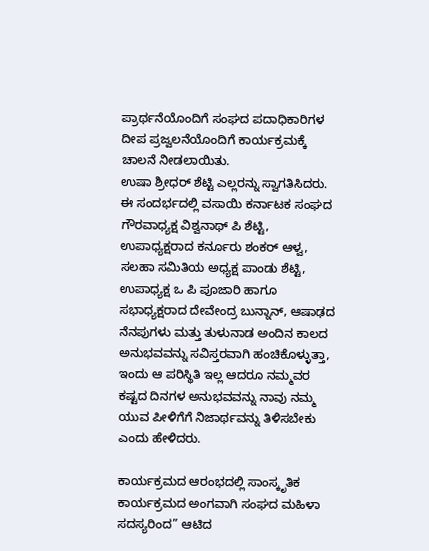ಪ್ರಾರ್ಥನೆಯೊಂದಿಗೆ ಸಂಘದ ಪದಾಧಿಕಾರಿಗಳ ದೀಪ ಪ್ರಜ್ವಲನೆಯೊಂದಿಗೆ ಕಾರ್ಯಕ್ರಮಕ್ಕೆ ಚಾಲನೆ ನೀಡಲಾಯಿತು.
ಉಷಾ ಶ್ರೀಧರ್ ಶೆಟ್ಟಿ ಎಲ್ಲರನ್ನು ಸ್ವಾಗತಿಸಿದರು.
ಈ ಸಂದರ್ಭದಲ್ಲಿ ವಸಾಯಿ ಕರ್ನಾಟಕ ಸಂಘದ ಗೌರವಾಧ್ಯಕ್ಷ ವಿಶ್ವನಾಥ್ ಪಿ ಶೆಟ್ಟಿ, ಉಪಾಧ್ಯಕ್ಷರಾದ ಕರ್ನೂರು ಶಂಕರ್ ಆಳ್ವ, ಸಲಹಾ ಸಮಿತಿಯ ಅಧ್ಯಕ್ಷ ಪಾಂಡು ಶೆಟ್ಟಿ, ಉಪಾಧ್ಯಕ್ಷ ಒ ಪಿ ಪೂಜಾರಿ ಹಾಗೂ ಸಭಾಧ್ಯಕ್ಷರಾದ ದೇವೇಂದ್ರ ಬುನ್ನಾನ್, ಆಷಾಢದ ನೆನಪುಗಳು ಮತ್ತು ತುಳುನಾಡ ಅಂದಿನ ಕಾಲದ ಅನುಭವವನ್ನು ಸವಿಸ್ತರವಾಗಿ ಹಂಚಿಕೊಳ್ಳುತ್ತಾ, ಇಂದು ಆ ಪರಿಸ್ಥಿತಿ ಇಲ್ಲ ಆದರೂ ನಮ್ಮವರ ಕಷ್ಟದ ದಿನಗಳ ಅನುಭವವನ್ನು ನಾವು ನಮ್ಮ ಯುವ ಪೀಳಿಗೆಗೆ ನಿಜಾರ್ಥವನ್ನು ತಿಳಿಸಬೇಕು ಎಂದು ಹೇಳಿದರು.

ಕಾರ್ಯಕ್ರಮದ ಆರಂಭದಲ್ಲಿ ಸಾಂಸ್ಕೃತಿಕ ಕಾರ್ಯಕ್ರಮದ ಅಂಗವಾಗಿ ಸಂಘದ ಮಹಿಳಾ ಸದಸ್ಯರಿಂದ” ಆಟಿದ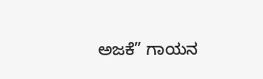ಅಜಕೆ” ಗಾಯನ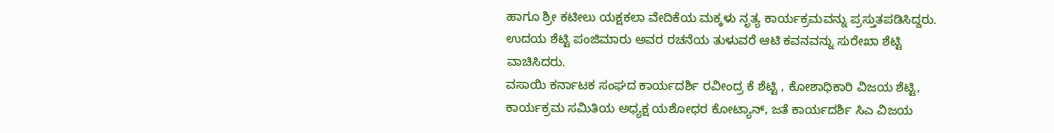ಹಾಗೂ ಶ್ರೀ ಕಟೀಲು ಯಕ್ಷಕಲಾ ವೇದಿಕೆಯ ಮಕ್ಕಳು ನೃತ್ಯ ಕಾರ್ಯಕ್ರಮವನ್ನು ಪ್ರಸ್ತುತಪಡಿಸಿದ್ದರು.
ಉದಯ ಶೆಟ್ಟಿ ಪಂಜಿಮಾರು ಅವರ ರಚನೆಯ ತುಳುವರೆ ಆಟಿ ಕವನವನ್ನು ಸುರೇಖಾ ಶೆಟ್ಟಿ ವಾಚಿಸಿದರು.
ವಸಾಯಿ ಕರ್ನಾಟಕ ಸಂಘದ ಕಾರ್ಯದರ್ಶಿ ರವೀಂದ್ರ ಕೆ ಶೆಟ್ಟಿ , ಕೋಶಾಧಿಕಾರಿ ವಿಜಯ ಶೆಟ್ಟಿ, ಕಾರ್ಯಕ್ರಮ ಸಮಿತಿಯ ಅಧ್ಯಕ್ಷ ಯಶೋಧರ ಕೋಟ್ಯಾನ್, ಜತೆ ಕಾರ್ಯದರ್ಶಿ ಸಿಎ ವಿಜಯ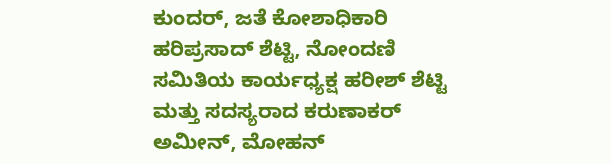ಕುಂದರ್, ಜತೆ ಕೋಶಾಧಿಕಾರಿ ಹರಿಪ್ರಸಾದ್ ಶೆಟ್ಟಿ, ನೋಂದಣಿ ಸಮಿತಿಯ ಕಾರ್ಯಧ್ಯಕ್ಷ ಹರೀಶ್ ಶೆಟ್ಟಿ ಮತ್ತು ಸದಸ್ಯರಾದ ಕರುಣಾಕರ್ ಅಮೀನ್, ಮೋಹನ್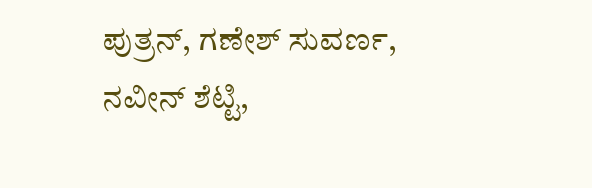ಪುತ್ರನ್, ಗಣೇಶ್ ಸುವರ್ಣ, ನವೀನ್ ಶೆಟ್ಟಿ,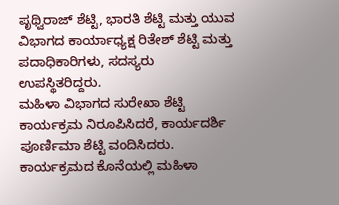ಪೃಥ್ವಿರಾಜ್ ಶೆಟ್ಟಿ, ಭಾರತಿ ಶೆಟ್ಟಿ ಮತ್ತು ಯುವ ವಿಭಾಗದ ಕಾರ್ಯಾಧ್ಯಕ್ಷ ರಿತೇಶ್ ಶೆಟ್ಟಿ ಮತ್ತು ಪದಾಧಿಕಾರಿಗಳು, ಸದಸ್ಯರು ಉಪಸ್ಥಿತರಿದ್ದರು.
ಮಹಿಳಾ ವಿಭಾಗದ ಸುರೇಖಾ ಶೆಟ್ಟಿ ಕಾರ್ಯಕ್ರಮ ನಿರೂಪಿಸಿದರೆ, ಕಾರ್ಯದರ್ಶಿ ಪೂರ್ಣಿಮಾ ಶೆಟ್ಟಿ ವಂದಿಸಿದರು. ಕಾರ್ಯಕ್ರಮದ ಕೊನೆಯಲ್ಲಿ ಮಹಿಳಾ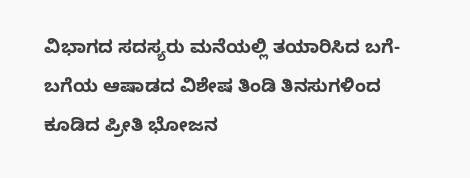ವಿಭಾಗದ ಸದಸ್ಯರು ಮನೆಯಲ್ಲಿ ತಯಾರಿಸಿದ ಬಗೆ- ಬಗೆಯ ಆಷಾಡದ ವಿಶೇಷ ತಿಂಡಿ ತಿನಸುಗಳಿಂದ ಕೂಡಿದ ಪ್ರೀತಿ ಭೋಜನ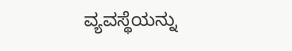ವ್ಯವಸ್ಥೆಯನ್ನು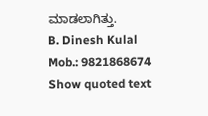ಮಾಡಲಾಗಿತ್ತು.
B. Dinesh Kulal
Mob.: 9821868674
Show quoted text